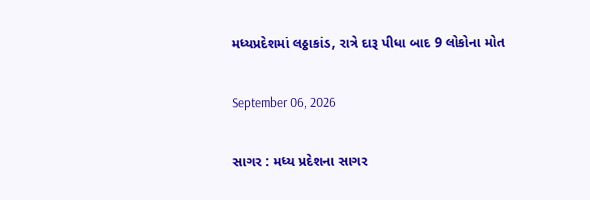મધ્યપ્રદેશમાં લઠ્ઠાકાંડ, રાત્રે દારૂ પીધા બાદ 9 લોકોના મોત

September 06, 2026

સાગર : મધ્ય પ્રદેશના સાગર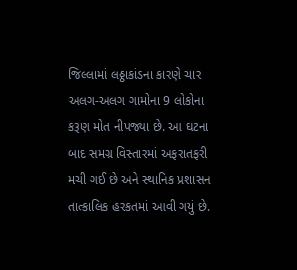જિલ્લામાં લઠ્ઠાકાંડના કારણે ચાર અલગ-અલગ ગામોના 9 લોકોના કરૂણ મોત નીપજ્યા છે. આ ઘટના બાદ સમગ્ર વિસ્તારમાં અફરાતફરી મચી ગઈ છે અને સ્થાનિક પ્રશાસન તાત્કાલિક હરકતમાં આવી ગયું છે.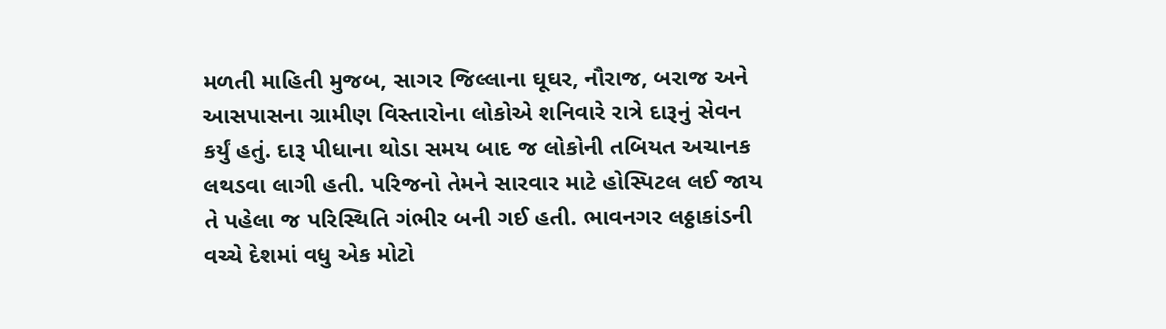મળતી માહિતી મુજબ, સાગર જિલ્લાના ઘૂઘર, નૌરાજ, બરાજ અને આસપાસના ગ્રામીણ વિસ્તારોના લોકોએ શનિવારે રાત્રે દારૂનું સેવન કર્યું હતું. દારૂ પીધાના થોડા સમય બાદ જ લોકોની તબિયત અચાનક લથડવા લાગી હતી. પરિજનો તેમને સારવાર માટે હોસ્પિટલ લઈ જાય તે પહેલા જ પરિસ્થિતિ ગંભીર બની ગઈ હતી. ભાવનગર લઠ્ઠાકાંડની વચ્ચે દેશમાં વધુ એક મોટો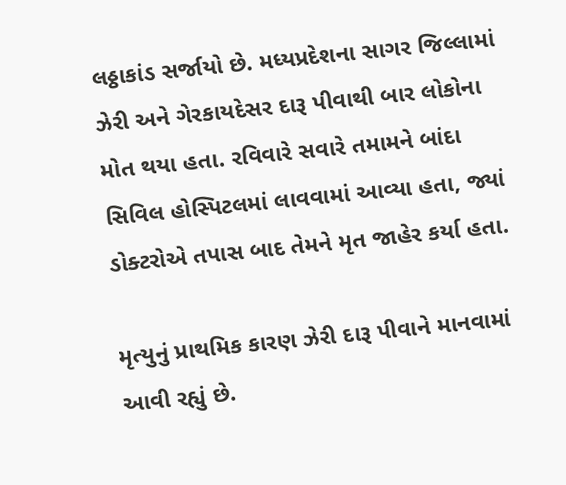લઠ્ઠાકાંડ સર્જાયો છે. મધ્યપ્રદેશના સાગર જિલ્લામાં ઝેરી અને ગેરકાયદેસર દારૂ પીવાથી બાર લોકોના મોત થયા હતા. રવિવારે સવારે તમામને બાંદા સિવિલ હોસ્પિટલમાં લાવવામાં આવ્યા હતા, જ્યાં ડોક્ટરોએ તપાસ બાદ તેમને મૃત જાહેર કર્યા હતા.

મૃત્યુનું પ્રાથમિક કારણ ઝેરી દારૂ પીવાને માનવામાં આવી રહ્યું છે.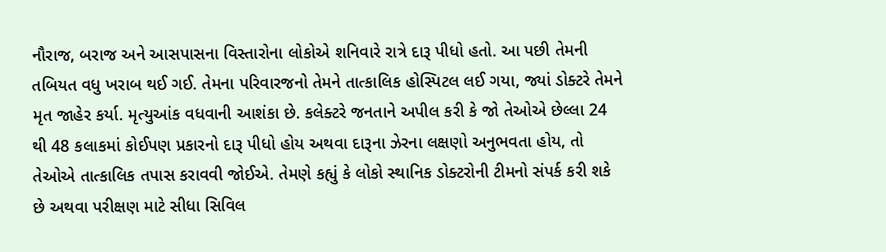નૌરાજ, બરાજ અને આસપાસના વિસ્તારોના લોકોએ શનિવારે રાત્રે દારૂ પીધો હતો. આ પછી તેમની તબિયત વધુ ખરાબ થઈ ગઈ. તેમના પરિવારજનો તેમને તાત્કાલિક હોસ્પિટલ લઈ ગયા, જ્યાં ડોક્ટરે તેમને મૃત જાહેર કર્યા. મૃત્યુઆંક વધવાની આશંકા છે. કલેક્ટરે જનતાને અપીલ કરી કે જો તેઓએ છેલ્લા 24 થી 48 કલાકમાં કોઈપણ પ્રકારનો દારૂ પીધો હોય અથવા દારૂના ઝેરના લક્ષણો અનુભવતા હોય, તો તેઓએ તાત્કાલિક તપાસ કરાવવી જોઈએ. તેમણે કહ્યું કે લોકો સ્થાનિક ડોક્ટરોની ટીમનો સંપર્ક કરી શકે છે અથવા પરીક્ષણ માટે સીધા સિવિલ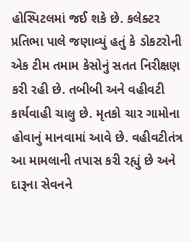હોસ્પિટલમાં જઈ શકે છે. કલેક્ટર પ્રતિભા પાલે જણાવ્યું હતું કે ડોકટરોની એક ટીમ તમામ કેસોનું સતત નિરીક્ષણ કરી રહી છે. તબીબી અને વહીવટી કાર્યવાહી ચાલુ છે. મૃતકો ચાર ગામોના હોવાનું માનવામાં આવે છે. વહીવટીતંત્ર આ મામલાની તપાસ કરી રહ્યું છે અને દારૂના સેવનને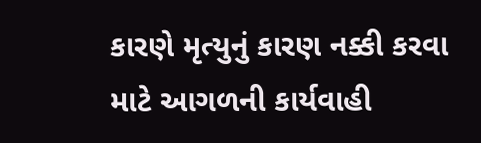કારણે મૃત્યુનું કારણ નક્કી કરવા માટે આગળની કાર્યવાહી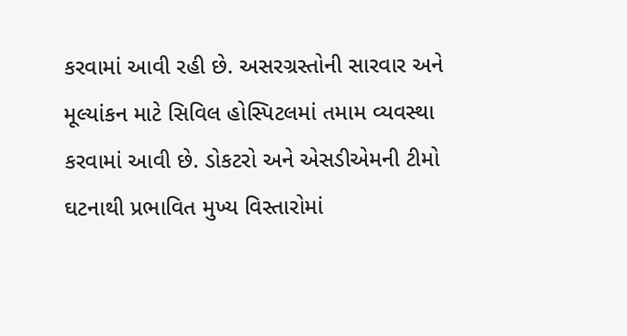કરવામાં આવી રહી છે. અસરગ્રસ્તોની સારવાર અને મૂલ્યાંકન માટે સિવિલ હોસ્પિટલમાં તમામ વ્યવસ્થા કરવામાં આવી છે. ડોકટરો અને એસડીએમની ટીમો ઘટનાથી પ્રભાવિત મુખ્ય વિસ્તારોમાં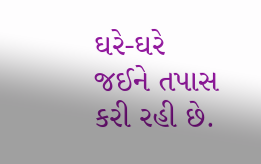ઘરે-ઘરે જઈને તપાસ કરી રહી છે.